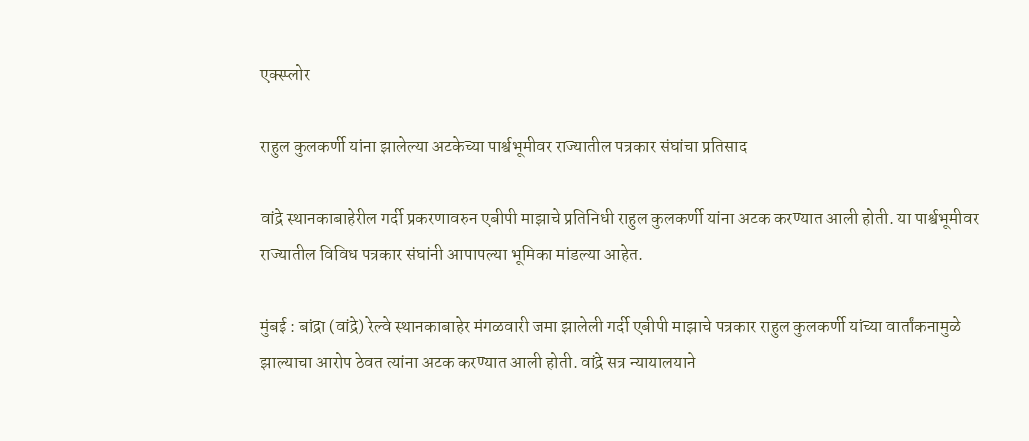एक्स्प्लोर

राहुल कुलकर्णी यांना झालेल्या अटकेच्या पार्श्वभूमीवर राज्यातील पत्रकार संघांचा प्रतिसाद

वांद्रे स्थानकाबाहेरील गर्दी प्रकरणावरुन एबीपी माझाचे प्रतिनिधी राहुल कुलकर्णी यांना अटक करण्यात आली होती. या पार्श्वभूमीवर राज्यातील विविध पत्रकार संघांनी आपापल्या भूमिका मांडल्या आहेत.

मुंबई : बांद्रा (वांद्रे) रेल्वे स्थानकाबाहेर मंगळवारी जमा झालेली गर्दी एबीपी माझाचे पत्रकार राहुल कुलकर्णी यांच्या वार्तांकनामुळे झाल्याचा आरोप ठेवत त्यांना अटक करण्यात आली होती. वांद्रे सत्र न्यायालयाने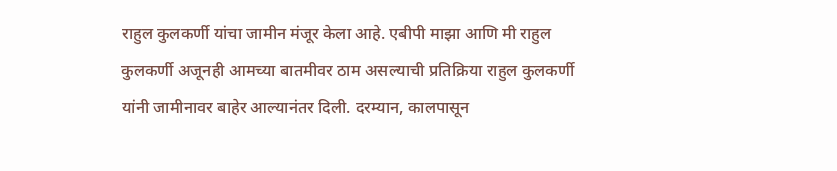राहुल कुलकर्णी यांचा जामीन मंजूर केला आहे. एबीपी माझा आणि मी राहुल कुलकर्णी अजूनही आमच्या बातमीवर ठाम असल्याची प्रतिक्रिया राहुल कुलकर्णी यांनी जामीनावर बाहेर आल्यानंतर दिली. दरम्यान, कालपासून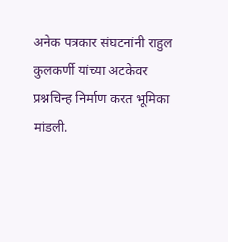अनेक पत्रकार संघटनांनी राहुल कुलकर्णी यांच्या अटकेवर प्रश्नचिन्ह निर्माण करत भूमिका मांडली.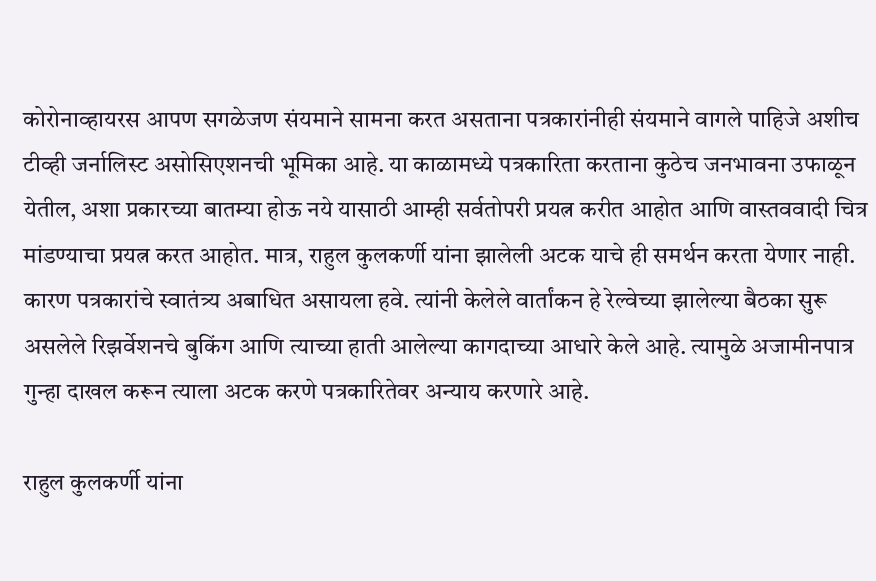कोरोनाव्हायरस आपण सगळेजण संयमाने सामना करत असताना पत्रकारांनीही संयमाने वागले पाहिजे अशीच टीव्ही जर्नालिस्ट असोसिएशनची भूमिका आहे. या काळामध्ये पत्रकारिता करताना कुठेच जनभावना उफाळून येतील, अशा प्रकारच्या बातम्या होऊ नये यासाठी आम्ही सर्वतोपरी प्रयत्न करीत आहोत आणि वास्तववादी चित्र मांडण्याचा प्रयत्न करत आहोत. मात्र, राहुल कुलकर्णी यांना झालेली अटक याचे ही समर्थन करता येणार नाही. कारण पत्रकारांचे स्वातंत्र्य अबाधित असायला हवे. त्यांनी केलेले वार्तांकन हे रेल्वेच्या झालेल्या बैठका सुरू असलेले रिझर्वेशनचे बुकिंग आणि त्याच्या हाती आलेल्या कागदाच्या आधारे केले आहे. त्यामुळे अजामीनपात्र गुन्हा दाखल करून त्याला अटक करणे पत्रकारितेवर अन्याय करणारे आहे.

राहुल कुलकर्णी यांना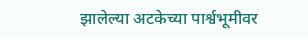झालेल्या अटकेच्या पार्श्वभूमीवर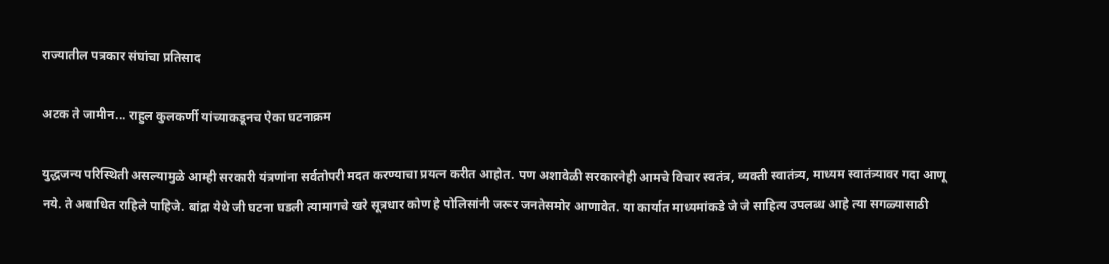राज्यातील पत्रकार संघांचा प्रतिसाद

अटक ते जामीन... राहुल कुलकर्णी यांच्याकडूनच ऐका घटनाक्रम

युद्धजन्य परिस्थिती असल्यामुळे आम्ही सरकारी यंत्रणांना सर्वतोपरी मदत करण्याचा प्रयत्न करीत आहोत. पण अशावेळी सरकारनेही आमचे विचार स्वतंत्र, व्यक्ती स्वातंत्र्य, माध्यम स्वातंत्र्यावर गदा आणू नये. ते अबाधित राहिले पाहिजे. बांद्रा येथे जी घटना घडली त्यामागचे खरे सूत्रधार कोण हे पोलिसांनी जरूर जनतेसमोर आणावेत. या कार्यात माध्यमांकडे जे जे साहित्य उपलब्ध आहे त्या सगळ्यासाठी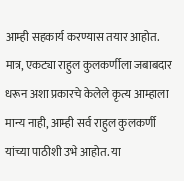आम्ही सहकार्य करण्यास तयार आहोत. मात्र, एकट्या राहुल कुलकर्णीला जबाबदार धरून अशा प्रकारचे केलेले कृत्य आम्हाला मान्य नाही, आम्ही सर्व राहुल कुलकर्णी यांच्या पाठीशी उभे आहोत. या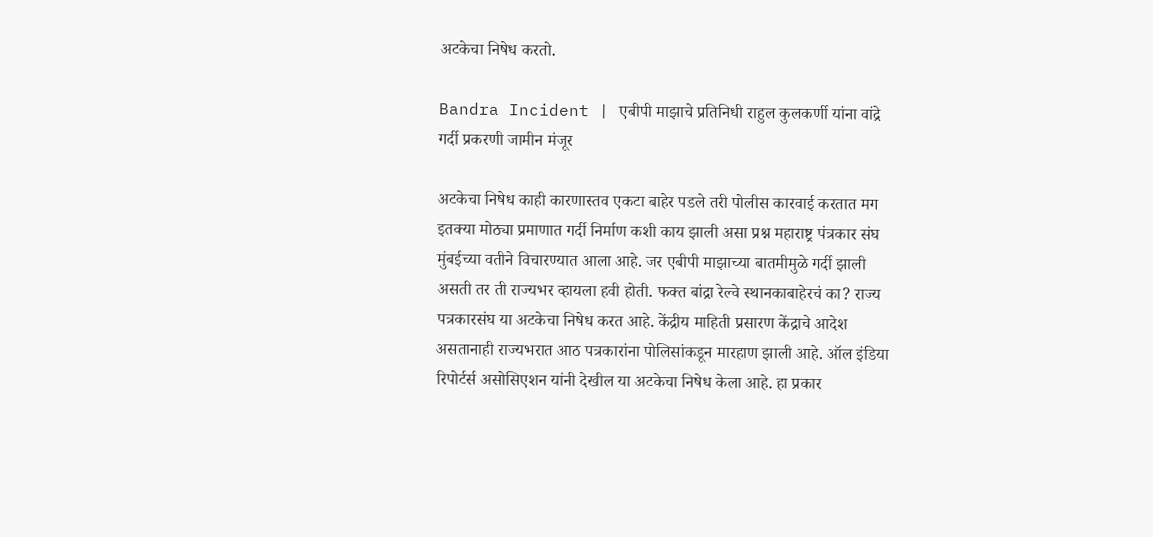अटकेचा निषेध करतो.

Bandra Incident | एबीपी माझाचे प्रतिनिधी राहुल कुलकर्णी यांना वांद्रे गर्दी प्रकरणी जामीन मंजूर

अटकेचा निषेध काही कारणास्तव एकटा बाहेर पडले तरी पोलीस कारवाई करतात मग इतक्या मोठ्या प्रमाणात गर्दी निर्माण कशी काय झाली असा प्रश्न महाराष्ट्र पंत्रकार संघ मुंबईच्या वतीने विचारण्यात आला आहे. जर एबीपी माझाच्या बातमीमुळे गर्दी झाली असती तर ती राज्यभर व्हायला हवी होती. फक्त बांद्रा रेल्वे स्थानकाबाहेरचं का? राज्य पत्रकारसंघ या अटकेचा निषेध करत आहे. केंद्रीय माहिती प्रसारण केंद्राचे आदेश असतानाही राज्यभरात आठ पत्रकारांना पोलिसांकडून मारहाण झाली आहे. ऑल इंडिया रिपोर्टर्स असोसिएशन यांनी देखील या अटकेचा निषेध केला आहे. हा प्रकार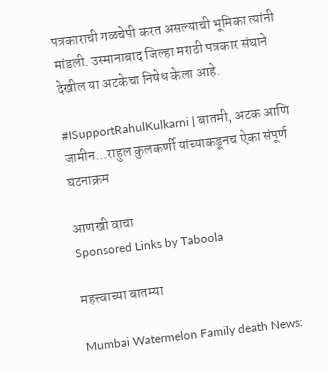पत्रकाराची गळचेपी करत असल्याची भूमिका त्यांनी मांडली. उस्मानाबाद जिल्हा मराठी पत्रकार संघाने देखील या अटकेचा निषेध केला आहे.

#ISupportRahulKulkarni | बातमी, अटक आणि जामीन...राहुल कुलकर्णी यांच्याकडूनच ऐका संपूर्ण घटनाक्रम

आणखी वाचा
Sponsored Links by Taboola

महत्त्वाच्या बातम्या

Mumbai Watermelon Family death News: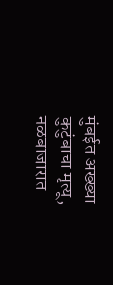मुंबईत अख्ख्या कुटुंबाचा मृत्यू, नळबाजारात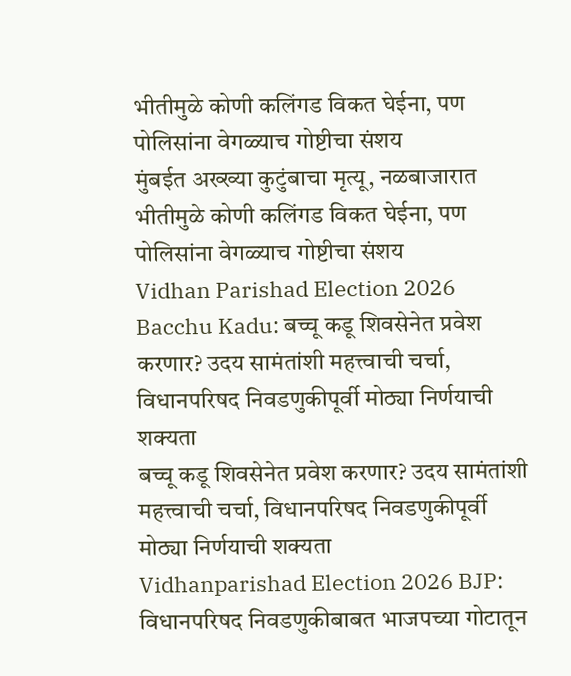भीतीमुळे कोणी कलिंगड विकत घेईना, पण पोलिसांना वेगळ्याच गोष्टीचा संशय
मुंबईत अख्ख्या कुटुंबाचा मृत्यू, नळबाजारात भीतीमुळे कोणी कलिंगड विकत घेईना, पण पोलिसांना वेगळ्याच गोष्टीचा संशय
Vidhan Parishad Election 2026 Bacchu Kadu: बच्चू कडू शिवसेनेत प्रवेश करणार? उदय सामंतांशी महत्त्वाची चर्चा, विधानपरिषद निवडणुकीपूर्वी मोठ्या निर्णयाची शक्यता
बच्चू कडू शिवसेनेत प्रवेश करणार? उदय सामंतांशी महत्त्वाची चर्चा, विधानपरिषद निवडणुकीपूर्वी मोठ्या निर्णयाची शक्यता
Vidhanparishad Election 2026 BJP: विधानपरिषद निवडणुकीबाबत भाजपच्या गोटातून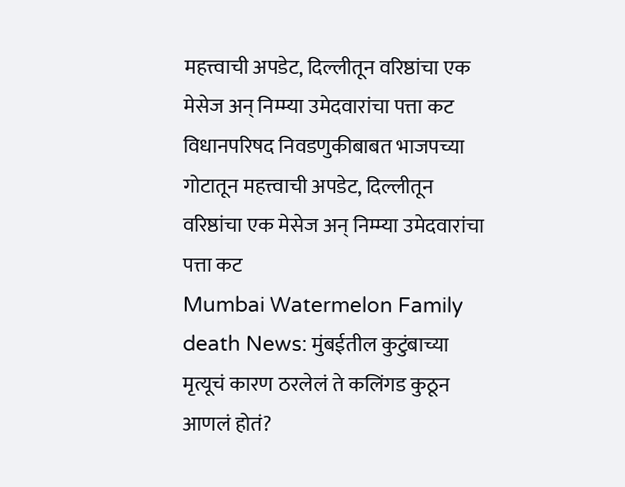महत्त्वाची अपडेट, दिल्लीतून वरिष्ठांचा एक मेसेज अन् निम्म्या उमेदवारांचा पत्ता कट
विधानपरिषद निवडणुकीबाबत भाजपच्या गोटातून महत्त्वाची अपडेट, दिल्लीतून वरिष्ठांचा एक मेसेज अन् निम्म्या उमेदवारांचा पत्ता कट
Mumbai Watermelon Family death News: मुंबईतील कुटुंबाच्या मृत्यूचं कारण ठरलेलं ते कलिंगड कुठून आणलं होतं?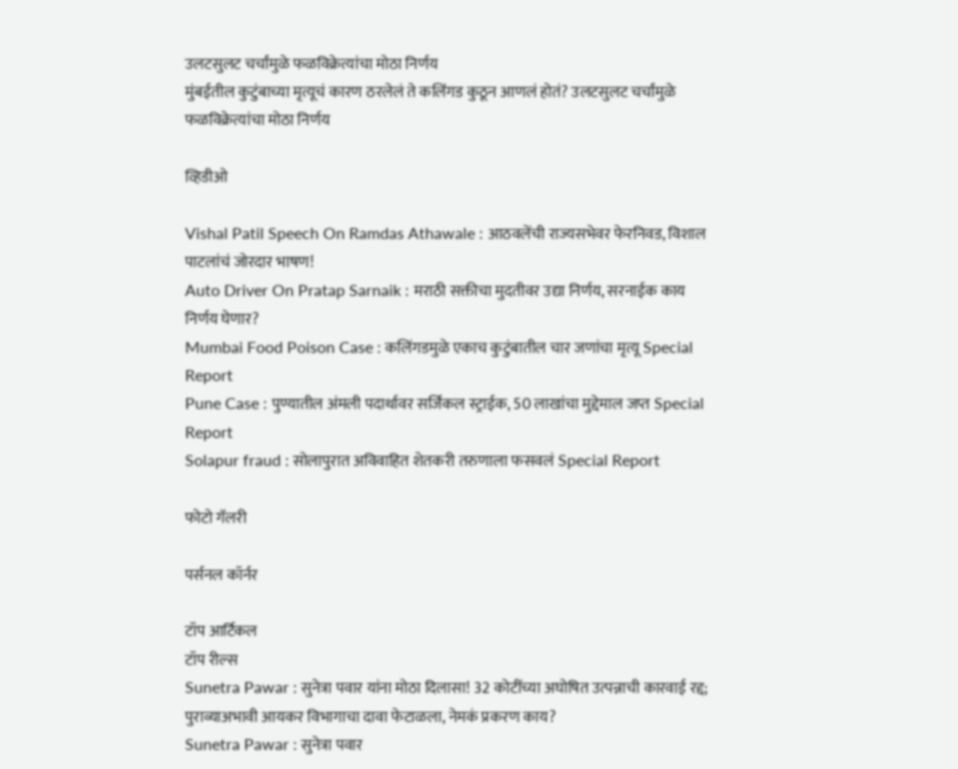उलटसुलट चर्चांमुळे फळविक्रेत्यांचा मोठा निर्णय
मुंबईतील कुटुंबाच्या मृत्यूचं कारण ठरलेलं ते कलिंगड कुठून आणलं होतं? उलटसुलट चर्चांमुळे फळविक्रेत्यांचा मोठा निर्णय

व्हिडीओ

Vishal Patil Speech On Ramdas Athawale : आठवलेंची राज्यसभेवर फेरनिवड, विशाल पाटलांचं जोरदार भाषण!
Auto Driver On Pratap Sarnaik : मराठी सक्तीचा मुदतीवर उद्या निर्णय, सरनाईक काय निर्णय घेणार?
Mumbai Food Poison Case : कलिंगडमुळे एकाच कुटुंबातील चार जणांचा मृत्यू Special Report
Pune Case : पुण्यातील अंमली पदार्थावर सर्जिकल स्ट्राईक, 50 लाखांचा मुद्देमाल जप्त Special Report
Solapur fraud : सोलापुरात अविवाहित शेतकरी तरुणाला फसवलं Special Report

फोटो गॅलरी

पर्सनल कॉर्नर

टॉप आर्टिकल
टॉप रील्स
Sunetra Pawar : सुनेत्रा पवार यांना मोठा दिलासा! 32 कोटींच्या अघोषित उत्पन्नाची कारवाई रद्द; पुराव्याअभावी आयकर विभागाचा दावा फेटाळला, नेमकं प्रकरण काय?
Sunetra Pawar : सुनेत्रा पवार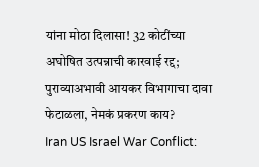यांना मोठा दिलासा! 32 कोटींच्या अघोषित उत्पन्नाची कारवाई रद्द; पुराव्याअभावी आयकर विभागाचा दावा फेटाळला, नेमकं प्रकरण काय?
Iran US Israel War Conflict: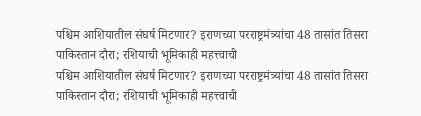पश्चिम आशियातील संघर्ष मिटणार? इराणच्या परराष्ट्रमंत्र्यांचा 48 तासांत तिसरा पाकिस्तान दौरा; रशियाची भूमिकाही महत्त्वाची
पश्चिम आशियातील संघर्ष मिटणार? इराणच्या परराष्ट्रमंत्र्यांचा 48 तासांत तिसरा पाकिस्तान दौरा; रशियाची भूमिकाही महत्त्वाची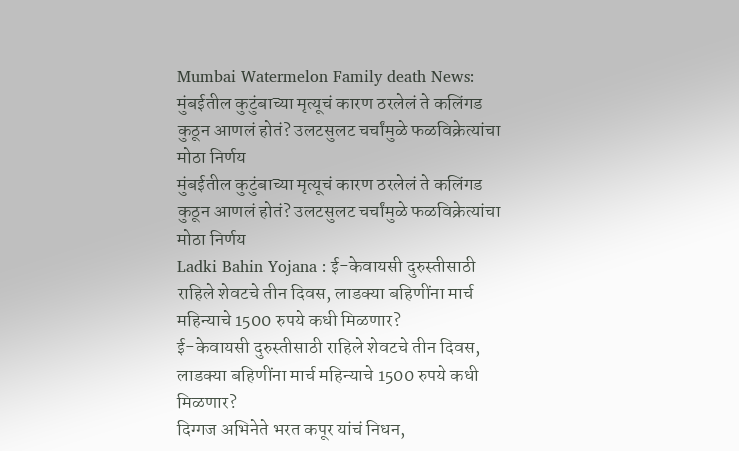Mumbai Watermelon Family death News: मुंबईतील कुटुंबाच्या मृत्यूचं कारण ठरलेलं ते कलिंगड कुठून आणलं होतं? उलटसुलट चर्चांमुळे फळविक्रेत्यांचा मोठा निर्णय
मुंबईतील कुटुंबाच्या मृत्यूचं कारण ठरलेलं ते कलिंगड कुठून आणलं होतं? उलटसुलट चर्चांमुळे फळविक्रेत्यांचा मोठा निर्णय
Ladki Bahin Yojana : ई-केवायसी दुरुस्तीसाठी राहिले शेवटचे तीन दिवस, लाडक्या बहिणींना मार्च महिन्याचे 1500 रुपये कधी मिळणार?
ई-केवायसी दुरुस्तीसाठी राहिले शेवटचे तीन दिवस, लाडक्या बहिणींना मार्च महिन्याचे 1500 रुपये कधी मिळणार?
दिग्गज अभिनेते भरत कपूर यांचं निधन,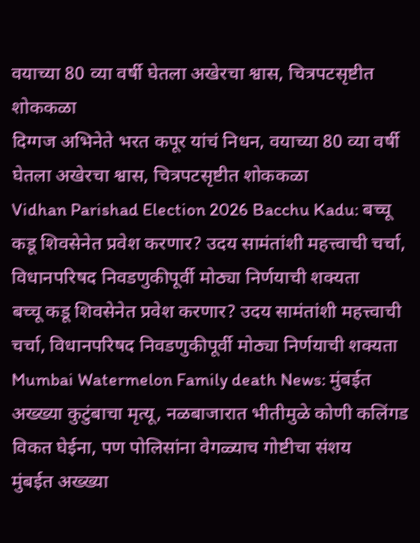वयाच्या 80 व्या वर्षी घेतला अखेरचा श्वास, चित्रपटसृष्टीत शोककळा
दिग्गज अभिनेते भरत कपूर यांचं निधन, वयाच्या 80 व्या वर्षी घेतला अखेरचा श्वास, चित्रपटसृष्टीत शोककळा
Vidhan Parishad Election 2026 Bacchu Kadu: बच्चू कडू शिवसेनेत प्रवेश करणार? उदय सामंतांशी महत्त्वाची चर्चा, विधानपरिषद निवडणुकीपूर्वी मोठ्या निर्णयाची शक्यता
बच्चू कडू शिवसेनेत प्रवेश करणार? उदय सामंतांशी महत्त्वाची चर्चा, विधानपरिषद निवडणुकीपूर्वी मोठ्या निर्णयाची शक्यता
Mumbai Watermelon Family death News: मुंबईत अख्ख्या कुटुंबाचा मृत्यू, नळबाजारात भीतीमुळे कोणी कलिंगड विकत घेईना, पण पोलिसांना वेगळ्याच गोष्टीचा संशय
मुंबईत अख्ख्या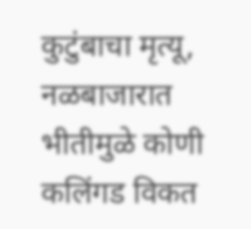कुटुंबाचा मृत्यू, नळबाजारात भीतीमुळे कोणी कलिंगड विकत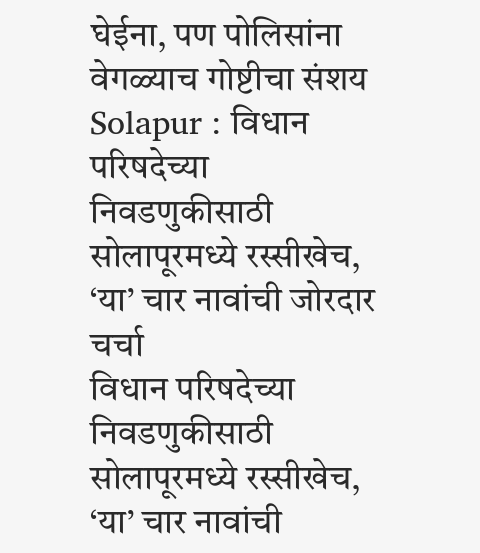घेईना, पण पोलिसांना वेगळ्याच गोष्टीचा संशय
Solapur : विधान परिषदेच्या निवडणुकीसाठी सोलापूरमध्ये रस्सीखेच, ‘या’ चार नावांची जोरदार चर्चा
विधान परिषदेच्या निवडणुकीसाठी सोलापूरमध्ये रस्सीखेच, ‘या’ चार नावांची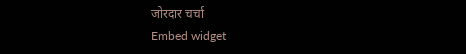जोरदार चर्चा
Embed widget